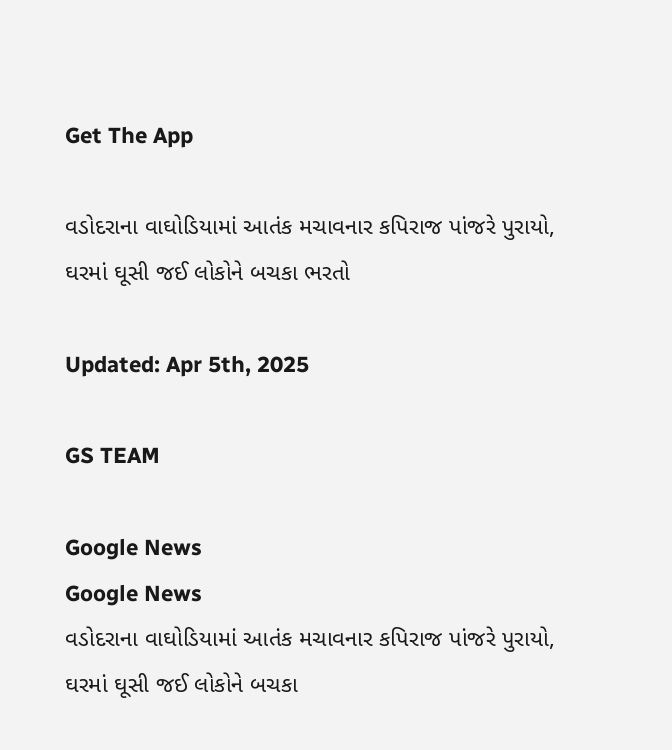Get The App

વડોદરાના વાઘોડિયામાં આતંક મચાવનાર કપિરાજ પાંજરે પુરાયો, ઘરમાં ઘૂસી જઈ લોકોને બચકા ભરતો

Updated: Apr 5th, 2025

GS TEAM

Google News
Google News
વડોદરાના વાઘોડિયામાં આતંક મચાવનાર કપિરાજ પાંજરે પુરાયો, ઘરમાં ઘૂસી જઈ લોકોને બચકા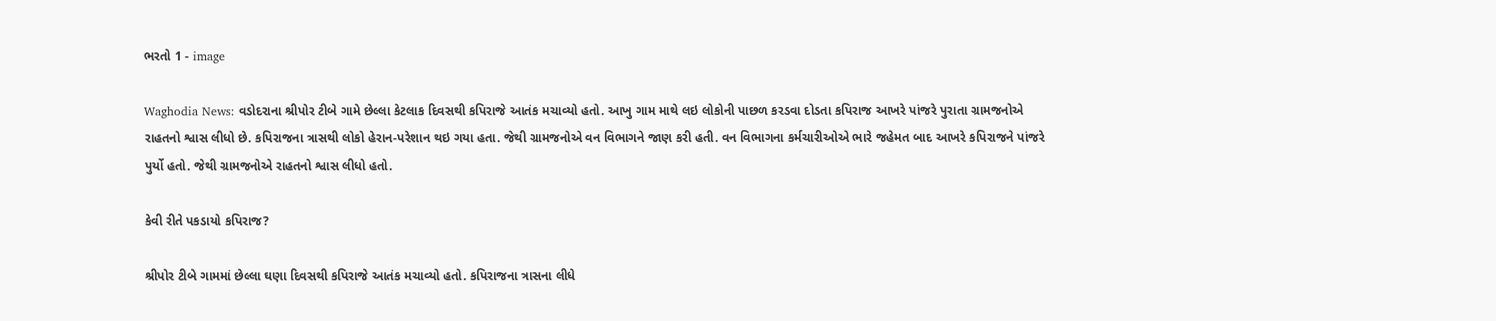ભરતો 1 - image

Waghodia News: વડોદરાના શ્રીપોર ટીબે ગામે છેલ્લા કેટલાક દિવસથી કપિરાજે આતંક મચાવ્યો હતો. આખુ ગામ માથે લઇ લોકોની પાછળ કરડવા દોડતા કપિરાજ આખરે પાંજરે પુરાતા ગ્રામજનોએ રાહતનો શ્વાસ લીધો છે. કપિરાજના ત્રાસથી લોકો હેરાન-પરેશાન થઇ ગયા હતા. જેથી ગ્રામજનોએ વન વિભાગને જાણ કરી હતી. વન વિભાગના કર્મચારીઓએ ભારે જહેમત બાદ આખરે કપિરાજને પાંજરે પુર્યો હતો. જેથી ગ્રામજનોએ રાહતનો શ્વાસ લીધો હતો.

કેવી રીતે પકડાયો કપિરાજ?

શ્રીપોર ટીબે ગામમાં છેલ્લા ઘણા દિવસથી કપિરાજે આતંક મચાવ્યો હતો. કપિરાજના ત્રાસના લીધે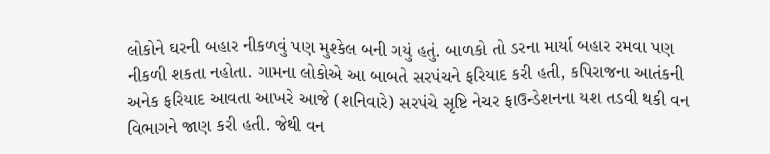લોકોને ઘરની બહાર નીકળવું પણ મુશ્કેલ બની ગયું હતું. બાળકો તો ડરના માર્યા બહાર રમવા પણ નીકળી શકતા નહોતા. ગામના લોકોએ આ બાબતે સરપંચને ફરિયાદ કરી હતી, કપિરાજના આતંકની અનેક ફરિયાદ આવતા આખરે આજે (શનિવારે) સરપંચે સૃષ્ટિ નેચર ફાઉન્ડેશનના યશ તડવી થકી વન વિભાગને જાણ કરી હતી. જેથી વન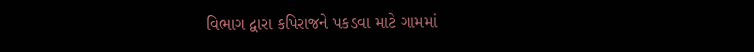વિભાગ દ્વારા કપિરાજને પકડવા માટે ગામમાં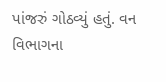પાંજરું ગોઠવ્યું હતું. વન વિભાગના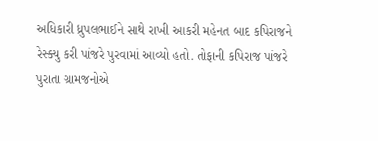અધિકારી ધ્રુપલભાઈને સાથે રાખી આકરી મહેનત બાદ કપિરાજને રેસ્ક્યુ કરી પાંજરે પુરવામાં આવ્યો હતો. તોફાની કપિરાજ પાંજરે પુરાતા ગ્રામજનોએ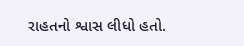રાહતનો શ્વાસ લીધો હતો.